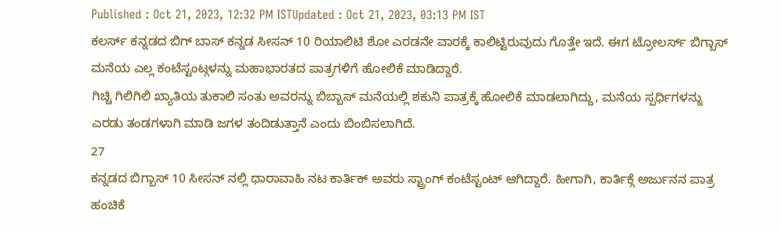Published : Oct 21, 2023, 12:32 PM ISTUpdated : Oct 21, 2023, 03:13 PM IST
ಕಲರ್ಸ್ ಕನ್ನಡದ ಬಿಗ್ ಬಾಸ್ ಕನ್ನಡ ಸೀಸನ್ 10 ರಿಯಾಲಿಟಿ ಶೋ ಎರಡನೇ ವಾರಕ್ಕೆ ಕಾಲಿಟ್ಟಿರುವುದು ಗೊತ್ತೇ ಇದೆ. ಈಗ ಟ್ರೋಲರ್ಸ್ ಬಿಗ್ಬಾಸ್ ಮನೆಯ ಎಲ್ಲ ಕಂಟೆಸ್ಟಂಟ್ಗಳನ್ನು ಮಹಾಭಾರತದ ಪಾತ್ರಗಳಿಗೆ ಹೋಲಿಕೆ ಮಾಡಿದ್ದಾರೆ.
ಗಿಚ್ಚಿ ಗಿಲಿಗಿಲಿ ಖ್ಯಾತಿಯ ತುಕಾಲಿ ಸಂತು ಅವರನ್ನು ಬಿಬ್ಬಾಸ್ ಮನೆಯಲ್ಲಿ ಶಕುನಿ ಪಾತ್ರಕ್ಕೆ ಹೋಲಿಕೆ ಮಾಡಲಾಗಿದ್ದು, ಮನೆಯ ಸ್ಪರ್ಧಿಗಳನ್ನು ಎರಡು ತಂಡಗಳಾಗಿ ಮಾಡಿ ಜಗಳ ತಂದಿಡುತ್ತಾನೆ ಎಂದು ಬಿಂಬಿಸಲಾಗಿದೆ.
27
ಕನ್ನಡದ ಬಿಗ್ಬಾಸ್ 10 ಸೀಸನ್ ನಲ್ಲಿ ಧಾರಾವಾಹಿ ನಟ ಕಾರ್ತಿಕ್ ಅವರು ಸ್ಟ್ರಾಂಗ್ ಕಂಟೆಸ್ಟಂಟ್ ಆಗಿದ್ದಾರೆ. ಹೀಗಾಗಿ, ಕಾರ್ತಿಕ್ಗೆ ಅರ್ಜುನನ ಪಾತ್ರ ಹಂಚಿಕೆ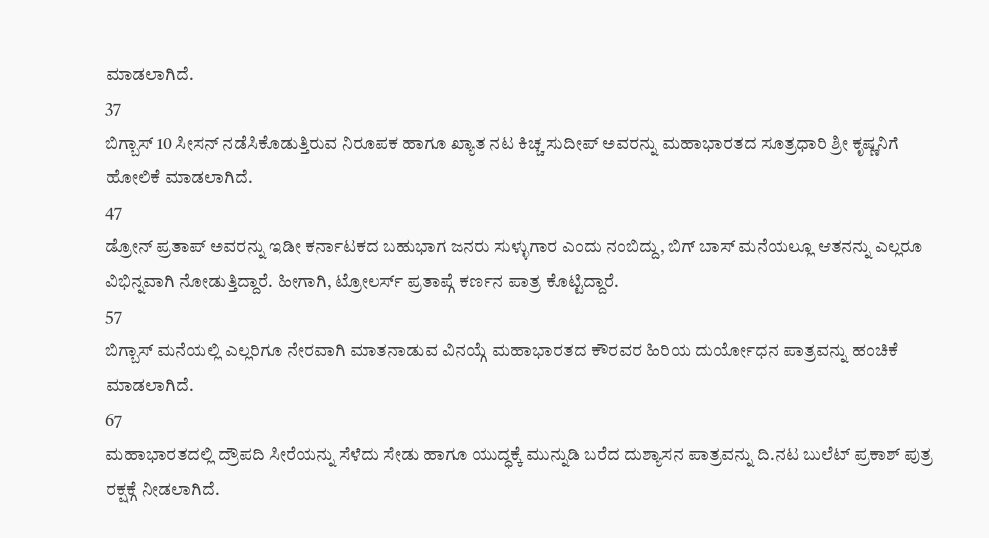ಮಾಡಲಾಗಿದೆ.
37
ಬಿಗ್ಬಾಸ್ 10 ಸೀಸನ್ ನಡೆಸಿಕೊಡುತ್ತಿರುವ ನಿರೂಪಕ ಹಾಗೂ ಖ್ಯಾತ ನಟ ಕಿಚ್ಚ ಸುದೀಪ್ ಅವರನ್ನು ಮಹಾಭಾರತದ ಸೂತ್ರಧಾರಿ ಶ್ರೀ ಕೃಷ್ಣನಿಗೆ ಹೋಲಿಕೆ ಮಾಡಲಾಗಿದೆ.
47
ಡ್ರೋನ್ ಪ್ರತಾಪ್ ಅವರನ್ನು ಇಡೀ ಕರ್ನಾಟಕದ ಬಹುಭಾಗ ಜನರು ಸುಳ್ಳುಗಾರ ಎಂದು ನಂಬಿದ್ದು, ಬಿಗ್ ಬಾಸ್ ಮನೆಯಲ್ಲೂ ಆತನನ್ನು ಎಲ್ಲರೂ ವಿಭಿನ್ನವಾಗಿ ನೋಡುತ್ತಿದ್ದಾರೆ. ಹೀಗಾಗಿ, ಟ್ರೋಲರ್ಸ್ ಪ್ರತಾಪ್ಗೆ ಕರ್ಣನ ಪಾತ್ರ ಕೊಟ್ಟಿದ್ದಾರೆ.
57
ಬಿಗ್ಬಾಸ್ ಮನೆಯಲ್ಲಿ ಎಲ್ಲರಿಗೂ ನೇರವಾಗಿ ಮಾತನಾಡುವ ವಿನಯ್ಗೆ ಮಹಾಭಾರತದ ಕೌರವರ ಹಿರಿಯ ದುರ್ಯೋಧನ ಪಾತ್ರವನ್ನು ಹಂಚಿಕೆ ಮಾಡಲಾಗಿದೆ.
67
ಮಹಾಭಾರತದಲ್ಲಿ ದ್ರೌಪದಿ ಸೀರೆಯನ್ನು ಸೆಳೆದು ಸೇಡು ಹಾಗೂ ಯುದ್ಧಕ್ಕೆ ಮುನ್ನುಡಿ ಬರೆದ ದುಶ್ಯಾಸನ ಪಾತ್ರವನ್ನು ದಿ.ನಟ ಬುಲೆಟ್ ಪ್ರಕಾಶ್ ಪುತ್ರ ರಕ್ಷಕ್ಗೆ ನೀಡಲಾಗಿದೆ.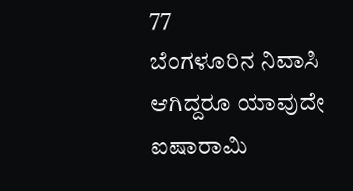77
ಬೆಂಗಳೂರಿನ ನಿವಾಸಿ ಆಗಿದ್ದರೂ ಯಾವುದೇ ಐಷಾರಾಮಿ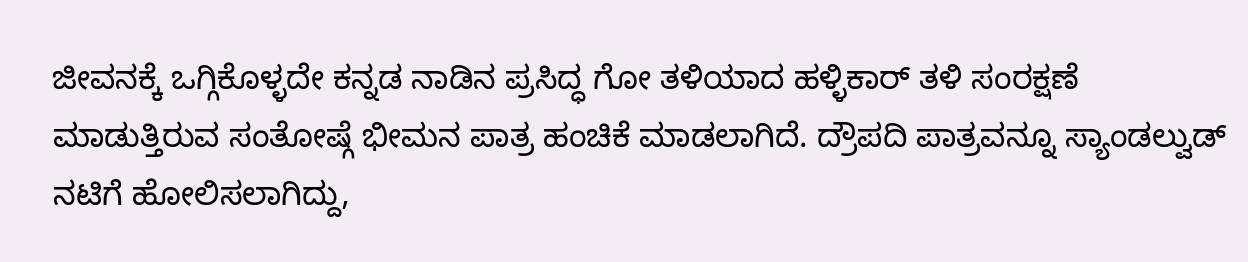ಜೀವನಕ್ಕೆ ಒಗ್ಗಿಕೊಳ್ಳದೇ ಕನ್ನಡ ನಾಡಿನ ಪ್ರಸಿದ್ಧ ಗೋ ತಳಿಯಾದ ಹಳ್ಳಿಕಾರ್ ತಳಿ ಸಂರಕ್ಷಣೆ ಮಾಡುತ್ತಿರುವ ಸಂತೋಷ್ಗೆ ಭೀಮನ ಪಾತ್ರ ಹಂಚಿಕೆ ಮಾಡಲಾಗಿದೆ. ದ್ರೌಪದಿ ಪಾತ್ರವನ್ನೂ ಸ್ಯಾಂಡಲ್ವುಡ್ ನಟಿಗೆ ಹೋಲಿಸಲಾಗಿದ್ದು,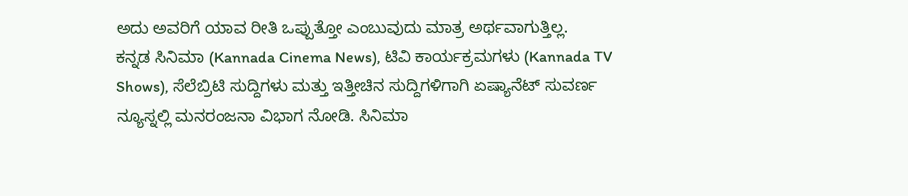ಅದು ಅವರಿಗೆ ಯಾವ ರೀತಿ ಒಪ್ಪುತ್ತೋ ಎಂಬುವುದು ಮಾತ್ರ ಅರ್ಥವಾಗುತ್ತಿಲ್ಲ.
ಕನ್ನಡ ಸಿನಿಮಾ (Kannada Cinema News), ಟಿವಿ ಕಾರ್ಯಕ್ರಮಗಳು (Kannada TV Shows), ಸೆಲೆಬ್ರಿಟಿ ಸುದ್ದಿಗಳು ಮತ್ತು ಇತ್ತೀಚಿನ ಸುದ್ದಿಗಳಿಗಾಗಿ ಏಷ್ಯಾನೆಟ್ ಸುವರ್ಣ ನ್ಯೂಸ್ನಲ್ಲಿ ಮನರಂಜನಾ ವಿಭಾಗ ನೋಡಿ. ಸಿನಿಮಾ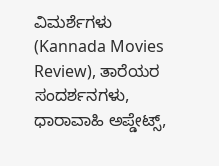ವಿಮರ್ಶೆಗಳು (Kannada Movies Review), ತಾರೆಯರ ಸಂದರ್ಶನಗಳು, ಧಾರಾವಾಹಿ ಅಪ್ಡೇಟ್ಸ್,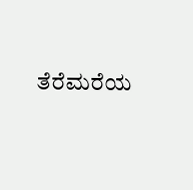ತೆರೆಮರೆಯ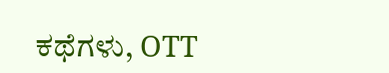ಕಥೆಗಳು, OTT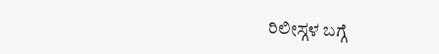ರಿಲೀಸ್ಗಳ ಬಗ್ಗೆ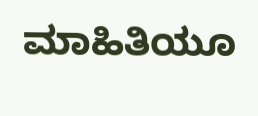ಮಾಹಿತಿಯೂ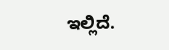ಇಲ್ಲಿದೆ.